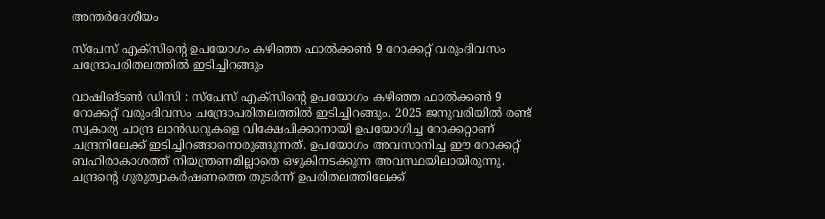അന്തർദേശീയം

സ്‌പേസ് എക്സിന്റെ ഉപയോഗം കഴിഞ്ഞ ഫാല്‍ക്കണ്‍ 9 റോക്കറ്റ് വരുംദിവസം ചന്ദ്രോപരിതലത്തില്‍ ഇടിച്ചിറങ്ങും

വാഷിങ്ടണ്‍ ഡിസി : സ്‌പേസ് എക്സിന്റെ ഉപയോഗം കഴിഞ്ഞ ഫാല്‍ക്കണ്‍ 9 റോക്കറ്റ് വരുംദിവസം ചന്ദ്രോപരിതലത്തില്‍ ഇടിച്ചിറങ്ങും. 2025 ജനുവരിയില്‍ രണ്ട് സ്വകാര്യ ചാന്ദ്ര ലാന്‍ഡറുകളെ വിക്ഷേപിക്കാനായി ഉപയോഗിച്ച റോക്കറ്റാണ് ചന്ദ്രനിലേക്ക് ഇടിച്ചിറങ്ങാനൊരുങ്ങുന്നത്. ഉപയോഗം അവസാനിച്ച ഈ റോക്കറ്റ് ബഹിരാകാശത്ത് നിയന്ത്രണമില്ലാതെ ഒഴുകിനടക്കുന്ന അവസ്ഥയിലായിരുന്നു. ചന്ദ്രന്റെ ഗുരുത്വാകര്‍ഷണത്തെ തുടര്‍ന്ന് ഉപരിതലത്തിലേക്ക്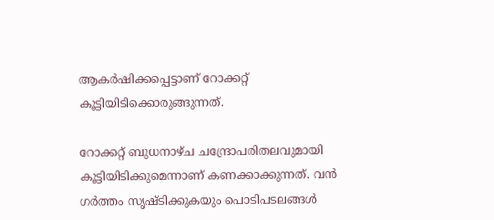ആകര്‍ഷിക്കപ്പെട്ടാണ് റോക്കറ്റ് കൂട്ടിയിടിക്കൊരുങ്ങുന്നത്.

റോക്കറ്റ് ബുധനാഴ്ച ചന്ദ്രോപരിതലവുമായി കൂട്ടിയിടിക്കുമെന്നാണ് കണക്കാക്കുന്നത്. വന്‍ ഗര്‍ത്തം സൃഷ്ടിക്കുകയും പൊടിപടലങ്ങള്‍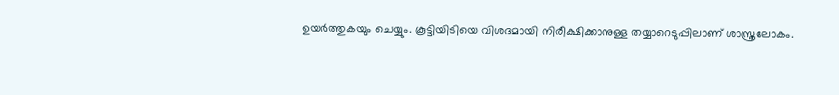ഉയര്‍ത്തുകയും ചെയ്യും. കൂട്ടിയിടിയെ വിശദമായി നിരീക്ഷിക്കാനുള്ള തയ്യാറെടുപ്പിലാണ് ശാസ്ത്രലോകം.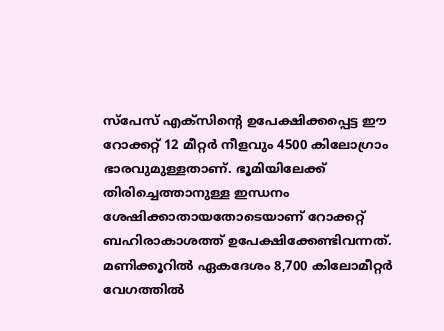സ്‌പേസ് എക്‌സിന്റെ ഉപേക്ഷിക്കപ്പെട്ട ഈ റോക്കറ്റ് 12 മീറ്റര്‍ നീളവും 4500 കിലോഗ്രാം ഭാരവുമുള്ളതാണ്. ഭൂമിയിലേക്ക് തിരിച്ചെത്താനുള്ള ഇന്ധനം ശേഷിക്കാതായതോടെയാണ് റോക്കറ്റ് ബഹിരാകാശത്ത് ഉപേക്ഷിക്കേണ്ടിവന്നത്. മണിക്കൂറില്‍ ഏകദേശം 8,700 കിലോമീറ്റര്‍ വേഗത്തില്‍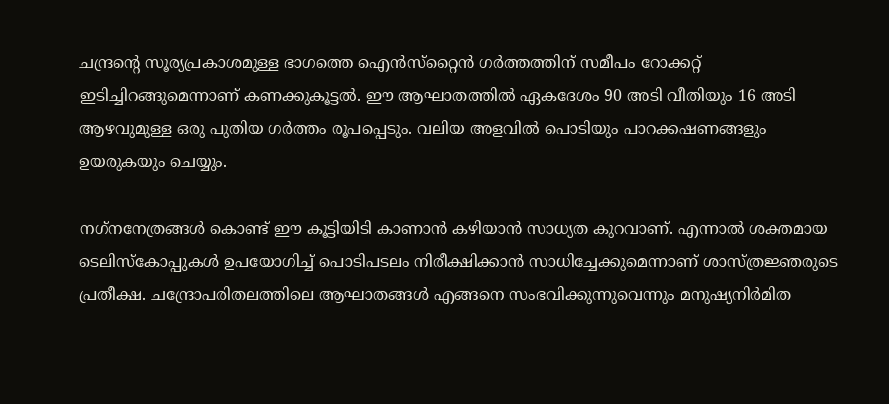ചന്ദ്രന്റെ സൂര്യപ്രകാശമുള്ള ഭാഗത്തെ ഐന്‍സ്‌റ്റൈന്‍ ഗര്‍ത്തത്തിന് സമീപം റോക്കറ്റ് ഇടിച്ചിറങ്ങുമെന്നാണ് കണക്കുകൂട്ടല്‍. ഈ ആഘാതത്തില്‍ ഏകദേശം 90 അടി വീതിയും 16 അടി ആഴവുമുള്ള ഒരു പുതിയ ഗര്‍ത്തം രൂപപ്പെടും. വലിയ അളവില്‍ പൊടിയും പാറക്കഷണങ്ങളും ഉയരുകയും ചെയ്യും.

നഗ്‌നനേത്രങ്ങള്‍ കൊണ്ട് ഈ കൂട്ടിയിടി കാണാന്‍ കഴിയാന്‍ സാധ്യത കുറവാണ്. എന്നാല്‍ ശക്തമായ ടെലിസ്‌കോപ്പുകള്‍ ഉപയോഗിച്ച് പൊടിപടലം നിരീക്ഷിക്കാന്‍ സാധിച്ചേക്കുമെന്നാണ് ശാസ്ത്രജ്ഞരുടെ പ്രതീക്ഷ. ചന്ദ്രോപരിതലത്തിലെ ആഘാതങ്ങള്‍ എങ്ങനെ സംഭവിക്കുന്നുവെന്നും മനുഷ്യനിര്‍മിത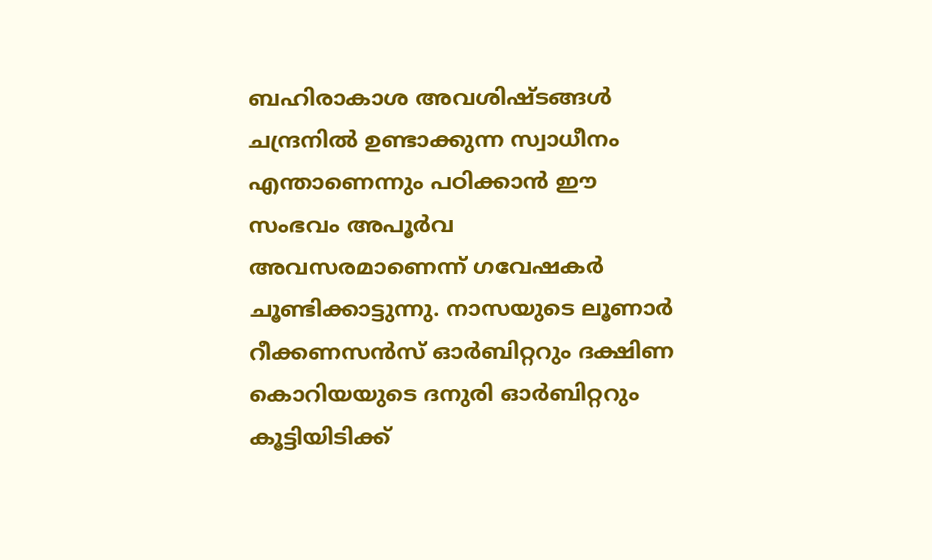ബഹിരാകാശ അവശിഷ്ടങ്ങള്‍ ചന്ദ്രനില്‍ ഉണ്ടാക്കുന്ന സ്വാധീനം എന്താണെന്നും പഠിക്കാന്‍ ഈ സംഭവം അപൂര്‍വ അവസരമാണെന്ന് ഗവേഷകര്‍ ചൂണ്ടിക്കാട്ടുന്നു. നാസയുടെ ലൂണാര്‍ റീക്കണസന്‍സ് ഓര്‍ബിറ്ററും ദക്ഷിണ കൊറിയയുടെ ദനുരി ഓര്‍ബിറ്ററും കൂട്ടിയിടിക്ക്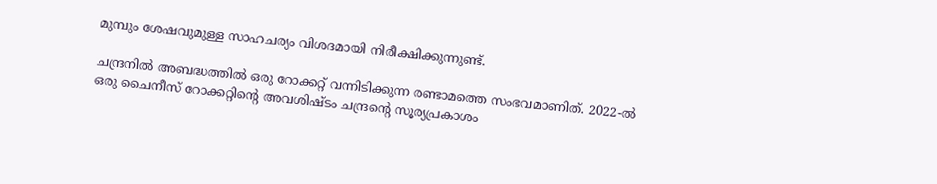മുമ്പും ശേഷവുമുള്ള സാഹചര്യം വിശദമായി നിരീക്ഷിക്കുന്നുണ്ട്.

ചന്ദ്രനില്‍ അബദ്ധത്തില്‍ ഒരു റോക്കറ്റ് വന്നിടിക്കുന്ന രണ്ടാമത്തെ സംഭവമാണിത്. 2022-ല്‍ ഒരു ചൈനീസ് റോക്കറ്റിന്റെ അവശിഷ്ടം ചന്ദ്രന്റെ സൂര്യപ്രകാശം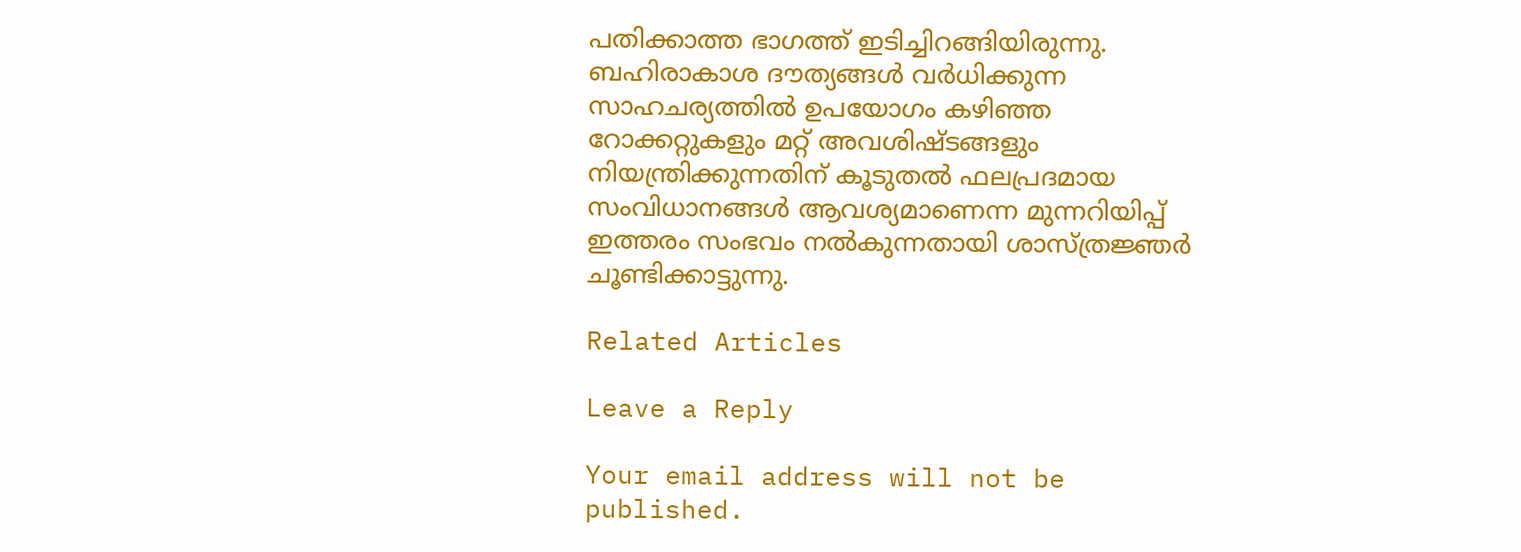പതിക്കാത്ത ഭാഗത്ത് ഇടിച്ചിറങ്ങിയിരുന്നു. ബഹിരാകാശ ദൗത്യങ്ങള്‍ വര്‍ധിക്കുന്ന സാഹചര്യത്തില്‍ ഉപയോഗം കഴിഞ്ഞ റോക്കറ്റുകളും മറ്റ് അവശിഷ്ടങ്ങളും നിയന്ത്രിക്കുന്നതിന് കൂടുതല്‍ ഫലപ്രദമായ സംവിധാനങ്ങള്‍ ആവശ്യമാണെന്ന മുന്നറിയിപ്പ് ഇത്തരം സംഭവം നല്‍കുന്നതായി ശാസ്ത്രജ്ഞര്‍ ചൂണ്ടിക്കാട്ടുന്നു.

Related Articles

Leave a Reply

Your email address will not be published.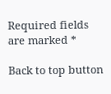Required fields are marked *

Back to top button